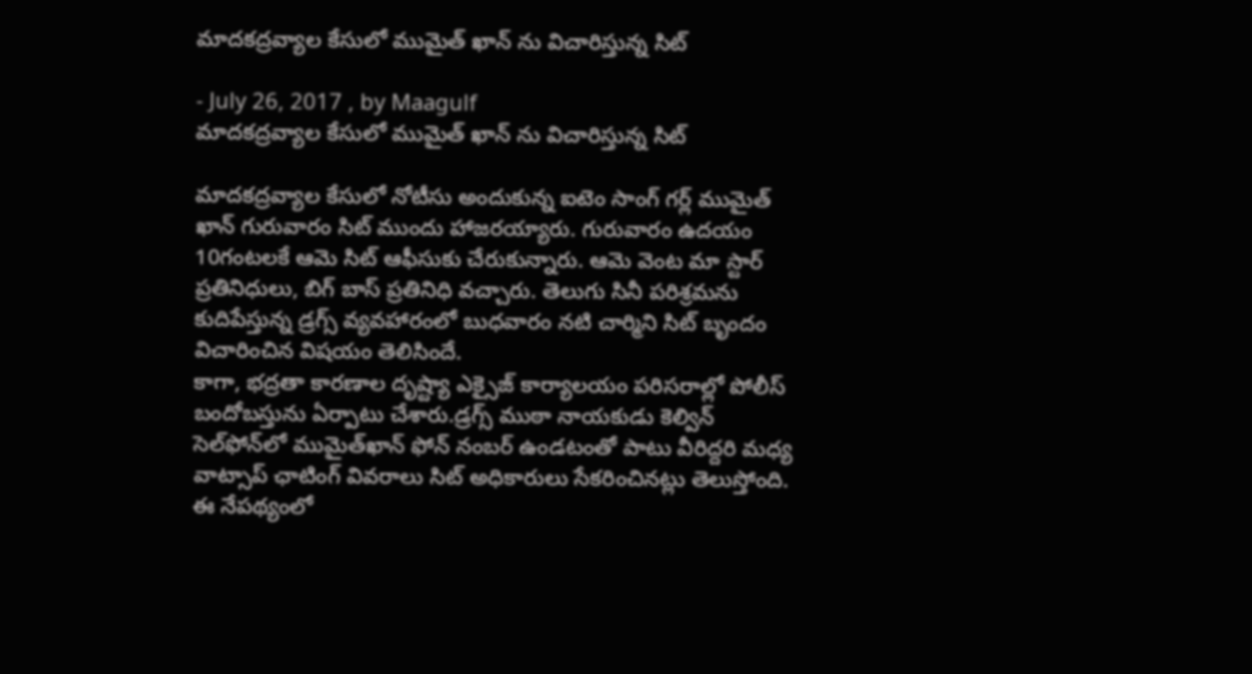మాదకద్రవ్యాల కేసులో ముమైత్ ఖాన్ ను విచారిస్తున్న సిట్

- July 26, 2017 , by Maagulf
మాదకద్రవ్యాల కేసులో ముమైత్ ఖాన్ ను విచారిస్తున్న సిట్

మాదకద్రవ్యాల కేసులో నోటీసు అందుకున్న ఐటెం సాంగ్ గర్ల్ ముమైత్ ఖాన్ గురువారం సిట్ ముందు హాజరయ్యారు. గురువారం ఉదయం 10గంటలకే ఆమె సిట్ ఆఫీసుకు చేరుకున్నారు. ఆమె వెంట మా స్టార్ ప్రతినిధులు, బిగ్ బాస్ ప్రతినిధి వచ్చారు. తెలుగు సినీ పరిశ్రమను కుదిపేస్తున్న డ్రగ్స్ వ్యవహారంలో బుధవారం నటి చార్మిని సిట్ బృందం విచారించిన విషయం తెలిసిందే.
కాగా, భద్రతా కారణాల దృష్ట్యా ఎక్సైజ్ కార్యాలయం పరిసరాల్లో పోలీస్ బందోబస్తును ఏర్పాటు చేశారు.డ్రగ్స్‌ ముఠా నాయకుడు కెల్విన్‌ సెల్‌ఫోన్‌లో ముమైత్‌ఖాన్‌ ఫోన్‌ నంబర్‌ ఉండటంతో పాటు వీరిద్దరి మధ్య వాట్సాప్‌ ఛాటింగ్‌ వివరాలు సిట్‌ అధికారులు సేకరించినట్లు తెలుస్తోంది. ఈ నేపథ్యంలో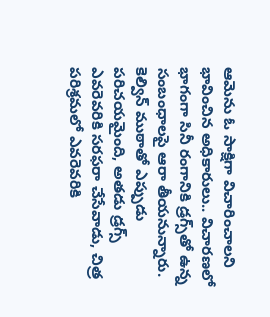ఆమెను ఓ సాక్షిగా విచారించాలని భావించిన అధికారులు.. విచారణలో భాగంగా సినీ రంగానికి డ్రగ్స్‌తో ఉన్న సంబంధాలపై ఆరా తీయనున్నారు.
కెల్విన్‌ ముఠాతో ఎప్పుడు పరిచయమైంది, అతడు డ్రగ్స్‌ ఎవరెవరికి సరఫరా చేసేవాడు, చిత్ర పరిశ్రమలో ఎవరెవరికి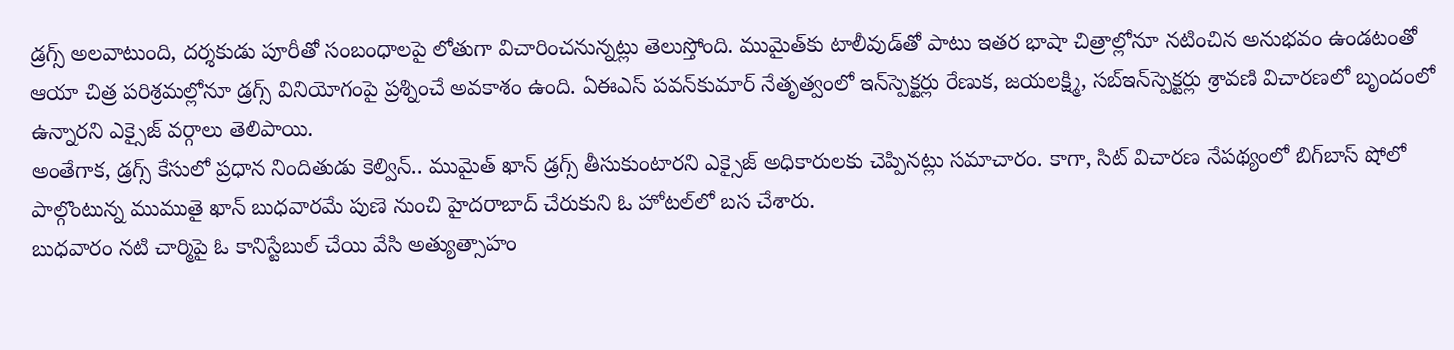డ్రగ్స్‌ అలవాటుంది, దర్శకుడు పూరీతో సంబంధాలపై లోతుగా విచారించనున్నట్లు తెలుస్తోంది. ముమైత్‌కు టాలీవుడ్‌తో పాటు ఇతర భాషా చిత్రాల్లోనూ నటించిన అనుభవం ఉండటంతో ఆయా చిత్ర పరిశ్రమల్లోనూ డ్రగ్స్‌ వినియోగంపై ప్రశ్నించే అవకాశం ఉంది. ఏఈఎస్‌ పవన్‌కుమార్‌ నేతృత్వంలో ఇన్‌స్పెక్టర్లు రేణుక, జయలక్ష్మి, సబ్‌ఇన్‌స్పెక్టర్లు శ్రావణి విచారణలో బృందంలో ఉన్నారని ఎక్సైజ్‌ వర్గాలు తెలిపాయి.
అంతేగాక, డ్రగ్స్ కేసులో ప్రధాన నిందితుడు కెల్విన్.. ముమైత్ ఖాన్ డ్రగ్స్ తీసుకుంటారని ఎక్సైజ్ అధికారులకు చెప్పినట్లు సమాచారం. కాగా, సిట్ విచారణ నేపథ్యంలో బిగ్‌బాస్‌ షోలో పాల్గొంటున్న ముముతై ఖాన్ బుధవారమే పుణె నుంచి హైదరాబాద్ చేరుకుని ఓ హోటల్‌లో బస చేశారు.
బుధవారం నటి చార్మిపై ఓ కానిస్టేబుల్ చేయి వేసి అత్యుత్సాహం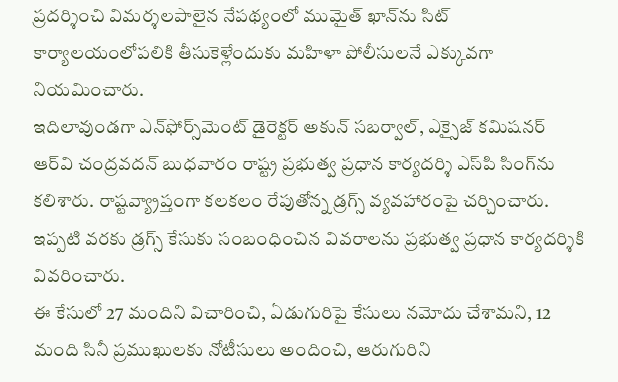ప్రదర్శించి విమర్శలపాలైన నేపథ్యంలో ముమైత్ ఖాన్‌ను సిట్ కార్యాలయంలోపలికి తీసుకెళ్లేందుకు మహిళా పోలీసులనే ఎక్కువగా నియమించారు.
ఇదిలావుండగా ఎన్‌ఫోర్స్‌మెంట్ డైరెక్టర్ అకున్ సబర్వాల్, ఎక్సైజ్ కమిషనర్ ఆర్‌వి చంద్రవదన్ బుధవారం రాష్ట్ర ప్రభుత్వ ప్రధాన కార్యదర్శి ఎస్‌పి సింగ్‌ను కలిశారు. రాష్టవ్య్రాప్తంగా కలకలం రేపుతోన్న డ్రగ్స్ వ్యవహారంపై చర్చించారు. ఇప్పటి వరకు డ్రగ్స్ కేసుకు సంబంధించిన వివరాలను ప్రభుత్వ ప్రధాన కార్యదర్శికి వివరించారు.
ఈ కేసులో 27 మందిని విచారించి, ఏడుగురిపై కేసులు నమోదు చేశామని, 12 మంది సినీ ప్రముఖులకు నోటీసులు అందించి, ఆరుగురిని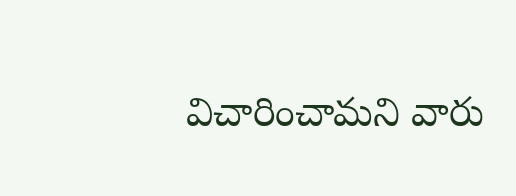విచారించామని వారు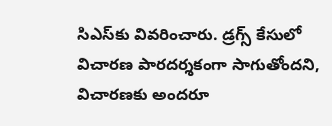సిఎస్‌కు వివరించారు. డ్రగ్స్ కేసులో విచారణ పారదర్శకంగా సాగుతోందని, విచారణకు అందరూ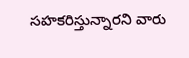సహకరిస్తున్నారని వారు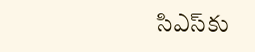సిఎస్‌కు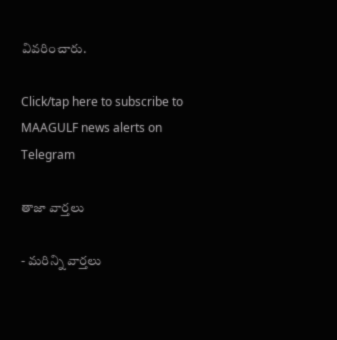వివరించారు.

Click/tap here to subscribe to MAAGULF news alerts on Telegram

తాజా వార్తలు

- మరిన్ని వార్తలు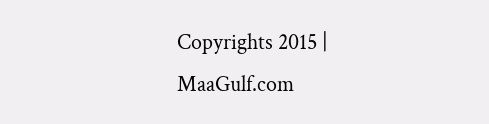Copyrights 2015 | MaaGulf.com